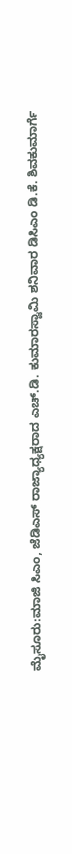ಮೈಸೂರು:ಮಾಜಿ ಸಿಎಂ, ಜೆಡಿಎಸ್ ರಾಜ್ಯಾಧ್ಯಕ್ಷರಾದ ಎಚ್.ಡಿ. ಕುಮಾರಸ್ವಾಮಿ ಶನಿವಾರ ಡಿಸಿಎಂ ಡಿ.ಕೆ. ಶಿವಕುಮಾರ್ಗೆ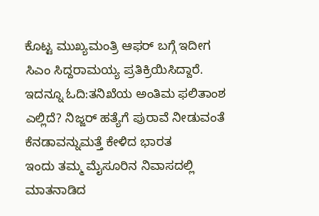ಕೊಟ್ಟ ಮುಖ್ಯಮಂತ್ರಿ ಆಫರ್ ಬಗ್ಗೆ ಇದೀಗ ಸಿಎಂ ಸಿದ್ದರಾಮಯ್ಯ ಪ್ರತಿಕ್ರಿಯಿಸಿದ್ದಾರೆ.
ಇದನ್ನೂ ಓದಿ:ತನಿಖೆಯ ಅಂತಿಮ ಫಲಿತಾಂಶ ಎಲ್ಲಿದೆ? ನಿಜ್ಜರ್ ಹತ್ಯೆಗೆ ಪುರಾವೆ ನೀಡುವಂತೆ ಕೆನಡಾವನ್ನುಮತ್ತೆ ಕೇಳಿದ ಭಾರತ
ಇಂದು ತಮ್ಮ ಮೈಸೂರಿನ ನಿವಾಸದಲ್ಲಿ ಮಾತನಾಡಿದ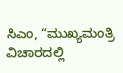ಸಿಎಂ, “ಮುಖ್ಯಮಂತ್ರಿ ವಿಚಾರದಲ್ಲಿ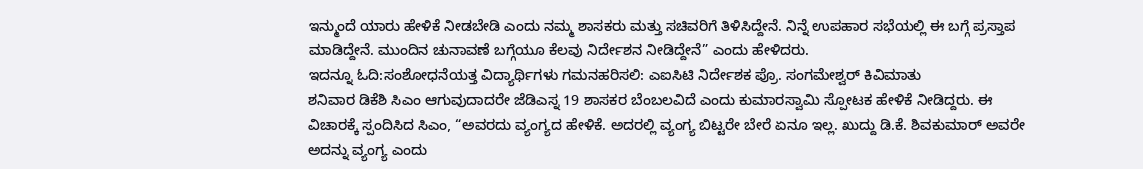ಇನ್ಮುಂದೆ ಯಾರು ಹೇಳಿಕೆ ನೀಡಬೇಡಿ‌ ಎಂದು ನಮ್ಮ ಶಾಸಕರು ಮತ್ತು ಸಚಿವರಿಗೆ ತಿಳಿಸಿದ್ದೇನೆ‌. ನಿನ್ನೆ ಉಪಹಾರ ಸಭೆಯಲ್ಲಿ ಈ ಬಗ್ಗೆ ಪ್ರಸ್ತಾಪ ಮಾಡಿದ್ದೇನೆ. ಮುಂದಿನ ಚುನಾವಣೆ ಬಗ್ಗೆಯೂ ಕೆಲವು ನಿರ್ದೇಶನ ನೀಡಿದ್ದೇನೆ‌” ಎಂದು ಹೇಳಿದರು.
ಇದನ್ನೂ ಓದಿ:ಸಂಶೋಧನೆಯತ್ತ ವಿದ್ಯಾರ್ಥಿಗಳು ಗಮನಹರಿಸಲಿ: ಎಐಸಿಟಿ ನಿರ್ದೇಶಕ ಪ್ರೊ. ಸಂಗಮೇಶ್ವರ್ ಕಿವಿಮಾತು
ಶನಿವಾರ ಡಿಕೆಶಿ ಸಿಎಂ ಆಗುವುದಾದರೇ ಜೆಡಿಎಸ್ನ 19 ಶಾಸಕರ ಬೆಂಬಲವಿದೆ ಎಂದು ಕುಮಾರಸ್ವಾಮಿ ಸ್ಪೋಟಕ ಹೇಳಿಕೆ ನೀಡಿದ್ದರು. ಈ ವಿಚಾರಕ್ಕೆ ಸ್ಪಂದಿಸಿದ ಸಿಎಂ, “ಅವರದು ವ್ಯಂಗ್ಯದ ಹೇಳಿಕೆ. ಅದರಲ್ಲಿ ವ್ಯಂಗ್ಯ ಬಿಟ್ಟರೇ ಬೇರೆ ಏನೂ ಇಲ್ಲ. ಖುದ್ದು ಡಿ.ಕೆ. ಶಿವಕುಮಾರ್ ಅವರೇ ಅದನ್ನು ವ್ಯಂಗ್ಯ ಎಂದು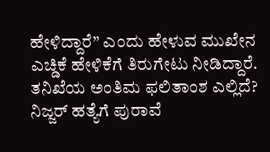ಹೇಳಿದ್ದಾರೆ” ಎಂದು ಹೇಳುವ ಮುಖೇನ ಎಚ್ಡಿಕೆ ಹೇಳಿಕೆಗೆ ತಿರುಗೇಟು ನೀಡಿದ್ದಾರೆ.
ತನಿಖೆಯ ಅಂತಿಮ ಫಲಿತಾಂಶ ಎಲ್ಲಿದೆ? ನಿಜ್ಜರ್ ಹತ್ಯೆಗೆ ಪುರಾವೆ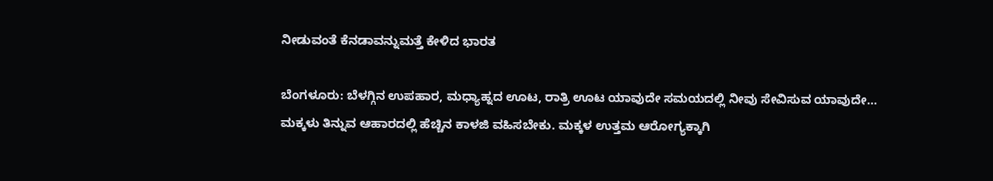ನೀಡುವಂತೆ ಕೆನಡಾವನ್ನುಮತ್ತೆ ಕೇಳಿದ ಭಾರತ

ಬೆಂಗಳೂರು: ಬೆಳಗ್ಗಿನ ಉಪಹಾರ, ಮಧ್ಯಾಹ್ನದ ಊಟ, ರಾತ್ರಿ ಊಟ ಯಾವುದೇ ಸಮಯದಲ್ಲಿ ನೀವು ಸೇವಿಸುವ ಯಾವುದೇ…
ಮಕ್ಕಳು ತಿನ್ನುವ ಆಹಾರದಲ್ಲಿ ಹೆಚ್ಚಿನ ಕಾಳಜಿ ವಹಿಸಬೇಕು. ಮಕ್ಕಳ ಉತ್ತಮ ಆರೋಗ್ಯಕ್ಕಾಗಿ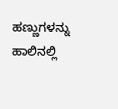ಹಣ್ಣುಗಳನ್ನು ಹಾಲಿನಲ್ಲಿ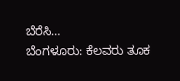ಬೆರೆಸಿ…
ಬೆಂಗಳೂರು: ಕೆಲವರು ತೂಕ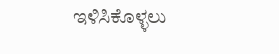ಇಳಿಸಿಕೊಳ್ಳಲು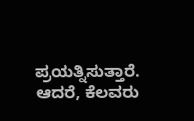ಪ್ರಯತ್ನಿಸುತ್ತಾರೆ. ಆದರೆ, ಕೆಲವರು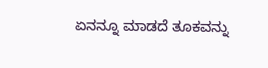ಏನನ್ನೂ ಮಾಡದೆ ತೂಕವನ್ನು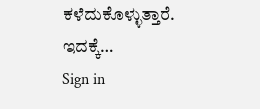ಕಳೆದುಕೊಳ್ಳುತ್ತಾರೆ. ಇದಕ್ಕೆ…
Sign in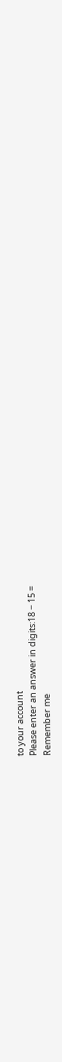to your account
Please enter an answer in digits:18 − 15 =
Remember me